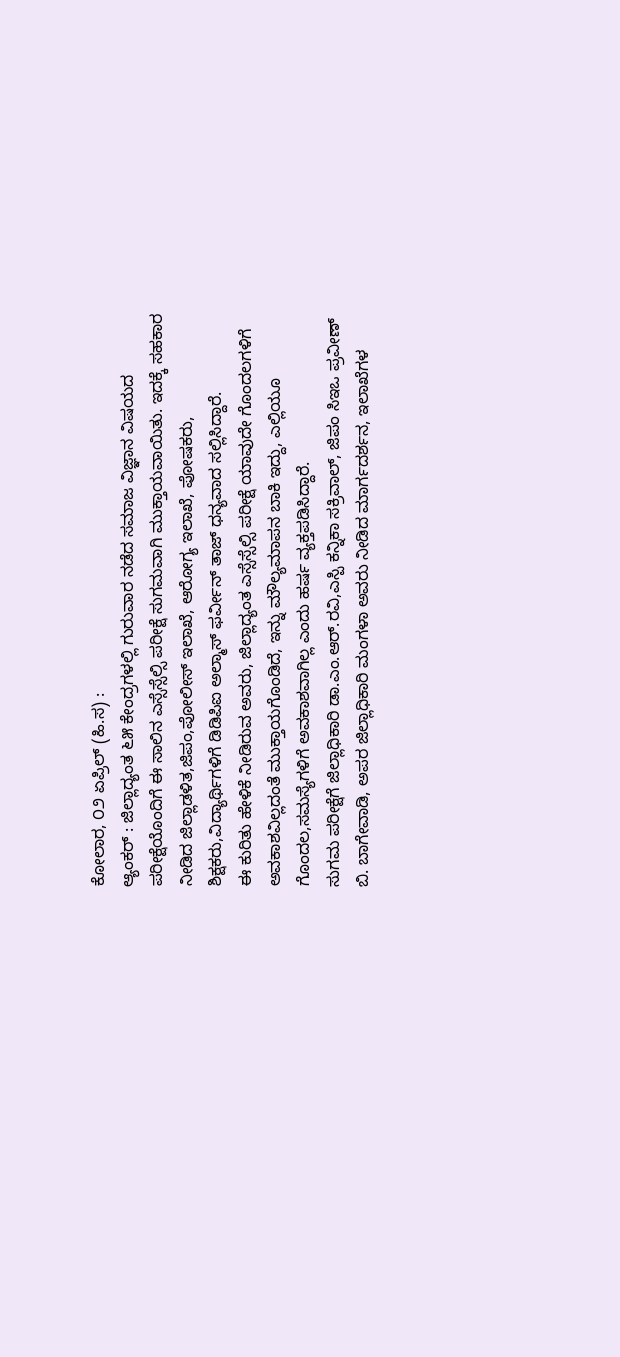ಕೋಲಾರ, ೦೨ ಏಪ್ರಿಲ್ (ಹಿ.ಸ) :
ಆ್ಯಂಕರ್ : ಜಿಲ್ಲಾದ್ಯಂತ ೬೫ ಕೇಂದ್ರಗಳಲ್ಲಿ ಗುರುವಾರ ನಡೆದ ಸಮಾಜ ವಿಜ್ಞಾನ ವಿಷಯದ ಪರೀಕ್ಷೆಯೊಂದಿಗೆ ಈ ಸಾಲಿನ ಎಸ್ಸೆಸ್ಸೆಲ್ಸಿ ಪರೀಕ್ಷೆ ಸುಗಮವಾಗಿ ಮುಕ್ತಾಯವಾಯಿತು. ಇದಕ್ಕೆ ಸಹಕಾರ ನೀಡಿದ ಜಿಲ್ಲಾಡಳಿತ,ಜಿಪಂ,ಪೋಲೀಸ್ ಇಲಾಖೆ, ಆರೋಗ್ಯ ಇಲಾಖೆ, ಪೋಷಕರು, ಶಿಕ್ಷಕರು,ವಿದ್ಯಾರ್ಥಿಗಳಿಗೆ ಡಿಡಿಪಿಐ ಅಲ್ಮಾಸ್ ಫರ್ವೀನ್ ತಾಜ್ ಧನ್ಯವಾದ ಸಲ್ಲಿಸಿದ್ದಾರೆ.
ಈ ಕುರಿತು ಹೇಳಿಕೆ ನೀಡಿರುವ ಅವರು, ಜಿಲ್ಲಾದ್ಯಂತ ಎಸ್ಸೆಸ್ಸೆಲ್ಸಿ ಪರೀಕ್ಷೆ ಯಾವುದೇ ಗೊಂದಲಗಳಿಗೆ ಅವಕಾಶವಿಲ್ಲದಂತೆ ಮುಕ್ತಾಯಗೊಂಡಿದೆ, ಇನ್ನು ಮೌಲ್ಯಮಾಪನ ಬಾಕಿ ಇದ್ದು, ಎಲ್ಲಿಯೂ ಗೊಂದಲ,ಸಮಸ್ಯೆಗಳಿಗೆ ಅವಕಾಶವಾಗಿಲ್ಲ ಎಂದು ಹರ್ಷ ವ್ಯಕ್ತಪಡಿಸಿದ್ದಾರೆ.
ಸುಗಮ ಪರೀಕ್ಷೆಗೆ ಜಿಲ್ಲಾಧಿಕಾರಿ ಡಾ.ಎಂ.ಆರ್.ರವಿ,ಎಸ್ಪಿ ಕನ್ನಿಕಾ ಸಕ್ರಿವಾಲ್, ಜಿಪಂ ಸಿಇಒ ಪ್ರವೀಣ್ ಬಿ. ಬಾಗೇವಾಡಿ, ಅಪರ ಜಿಲ್ಲಾಧಿಕಾರಿ ಮಂಗಳಾ ಅವರು ನೀಡಿದ ಮಾರ್ಗದರ್ಶನ, ಇಲಾಖೆಗಳ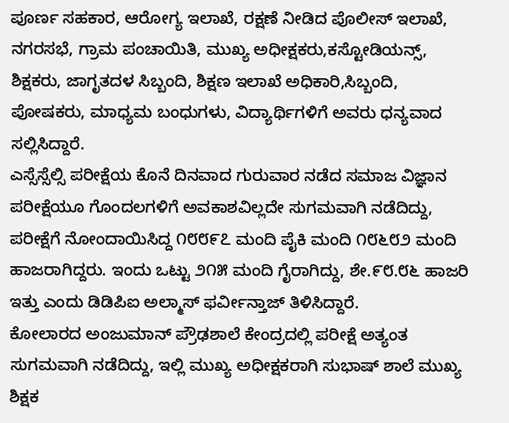ಪೂರ್ಣ ಸಹಕಾರ, ಆರೋಗ್ಯ ಇಲಾಖೆ, ರಕ್ಷಣೆ ನೀಡಿದ ಪೊಲೀಸ್ ಇಲಾಖೆ, ನಗರಸಭೆ, ಗ್ರಾಮ ಪಂಚಾಯಿತಿ, ಮುಖ್ಯ ಅಧೀಕ್ಷಕರು,ಕಸ್ಟೋಡಿಯನ್ಸ್, ಶಿಕ್ಷಕರು, ಜಾಗೃತದಳ ಸಿಬ್ಬಂದಿ, ಶಿಕ್ಷಣ ಇಲಾಖೆ ಅಧಿಕಾರಿ,ಸಿಬ್ಬಂದಿ, ಪೋಷಕರು, ಮಾಧ್ಯಮ ಬಂಧುಗಳು, ವಿದ್ಯಾರ್ಥಿಗಳಿಗೆ ಅವರು ಧನ್ಯವಾದ ಸಲ್ಲಿಸಿದ್ದಾರೆ.
ಎಸ್ಸೆಸ್ಸೆಲ್ಸಿ ಪರೀಕ್ಷೆಯ ಕೊನೆ ದಿನವಾದ ಗುರುವಾರ ನಡೆದ ಸಮಾಜ ವಿಜ್ಞಾನ ಪರೀಕ್ಷೆಯೂ ಗೊಂದಲಗಳಿಗೆ ಅವಕಾಶವಿಲ್ಲದೇ ಸುಗಮವಾಗಿ ನಡೆದಿದ್ದು, ಪರೀಕ್ಷೆಗೆ ನೋಂದಾಯಿಸಿದ್ದ ೧೮೮೯೭ ಮಂದಿ ಪೈಕಿ ಮಂದಿ ೧೮೬೮೨ ಮಂದಿ ಹಾಜರಾಗಿದ್ದರು. ಇಂದು ಒಟ್ಟು ೨೧೫ ಮಂದಿ ಗೈರಾಗಿದ್ದು, ಶೇ.೯೮.೮೬ ಹಾಜರಿ ಇತ್ತು ಎಂದು ಡಿಡಿಪಿಐ ಅಲ್ಮಾಸ್ ಫರ್ವೀನ್ತಾಜ್ ತಿಳಿಸಿದ್ದಾರೆ.
ಕೋಲಾರದ ಅಂಜುಮಾನ್ ಪ್ರೌಢಶಾಲೆ ಕೇಂದ್ರದಲ್ಲಿ ಪರೀಕ್ಷೆ ಅತ್ಯಂತ ಸುಗಮವಾಗಿ ನಡೆದಿದ್ದು, ಇಲ್ಲಿ ಮುಖ್ಯ ಅಧೀಕ್ಷಕರಾಗಿ ಸುಭಾಷ್ ಶಾಲೆ ಮುಖ್ಯ ಶಿಕ್ಷಕ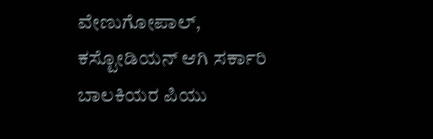ವೇಣುಗೋಪಾಲ್, ಕಸ್ಟೋಡಿಯನ್ ಆಗಿ ಸರ್ಕಾರಿ ಬಾಲಕಿಯರ ಪಿಯು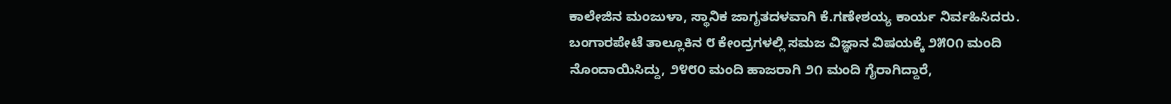ಕಾಲೇಜಿನ ಮಂಜುಳಾ, ಸ್ಥಾನಿಕ ಜಾಗೃತದಳವಾಗಿ ಕೆ.ಗಣೇಶಯ್ಯ ಕಾರ್ಯ ನಿರ್ವಹಿಸಿದರು. ಬಂಗಾರಪೇಟೆ ತಾಲ್ಲೂಕಿನ ೮ ಕೇಂದ್ರಗಳಲ್ಲಿ ಸಮಜ ವಿಜ್ಞಾನ ವಿಷಯಕ್ಕೆ ೨೫೦೧ ಮಂದಿ ನೊಂದಾಯಿಸಿದ್ದು, ೨೪೮೦ ಮಂದಿ ಹಾಜರಾಗಿ ೨೧ ಮಂದಿ ಗೈರಾಗಿದ್ದಾರೆ,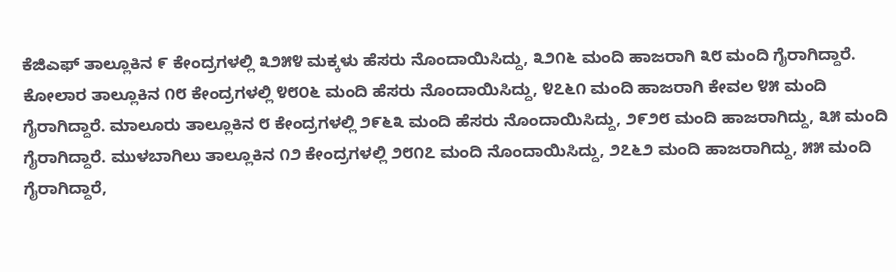ಕೆಜಿಎಫ್ ತಾಲ್ಲೂಕಿನ ೯ ಕೇಂದ್ರಗಳಲ್ಲಿ ೩೨೫೪ ಮಕ್ಕಳು ಹೆಸರು ನೊಂದಾಯಿಸಿದ್ದು, ೩೨೧೬ ಮಂದಿ ಹಾಜರಾಗಿ ೩೮ ಮಂದಿ ಗೈರಾಗಿದ್ದಾರೆ.
ಕೋಲಾರ ತಾಲ್ಲೂಕಿನ ೧೮ ಕೇಂದ್ರಗಳಲ್ಲಿ ೪೮೦೬ ಮಂದಿ ಹೆಸರು ನೊಂದಾಯಿಸಿದ್ದು, ೪೭೬೧ ಮಂದಿ ಹಾಜರಾಗಿ ಕೇವಲ ೪೫ ಮಂದಿ ಗೈರಾಗಿದ್ದಾರೆ. ಮಾಲೂರು ತಾಲ್ಲೂಕಿನ ೮ ಕೇಂದ್ರಗಳಲ್ಲಿ ೨೯೬೩ ಮಂದಿ ಹೆಸರು ನೊಂದಾಯಿಸಿದ್ದು, ೨೯೨೮ ಮಂದಿ ಹಾಜರಾಗಿದ್ದು, ೩೫ ಮಂದಿ ಗೈರಾಗಿದ್ದಾರೆ. ಮುಳಬಾಗಿಲು ತಾಲ್ಲೂಕಿನ ೧೨ ಕೇಂದ್ರಗಳಲ್ಲಿ ೨೮೧೭ ಮಂದಿ ನೊಂದಾಯಿಸಿದ್ದು, ೨೭೬೨ ಮಂದಿ ಹಾಜರಾಗಿದ್ದು, ೫೫ ಮಂದಿ ಗೈರಾಗಿದ್ದಾರೆ,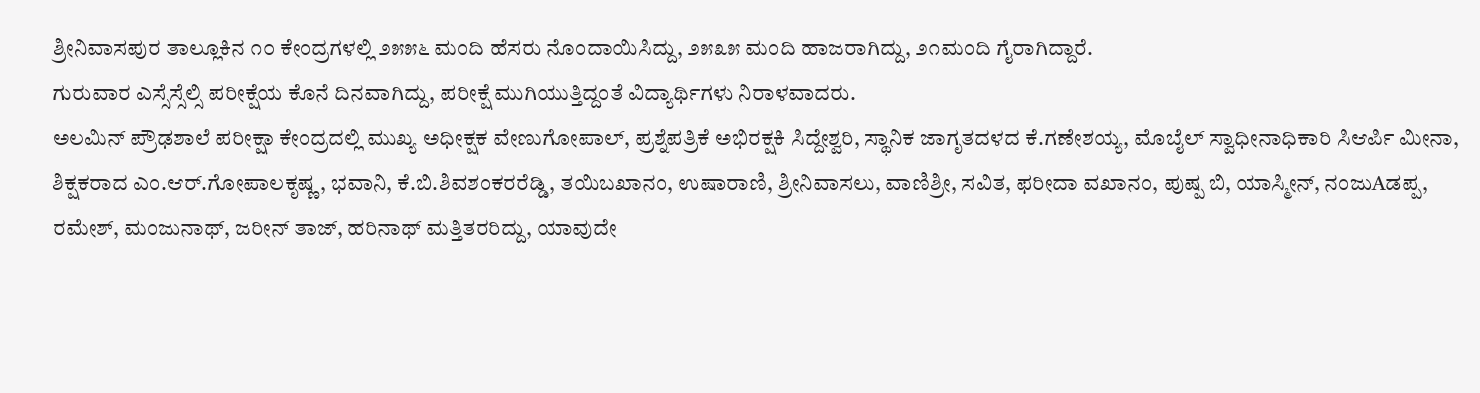ಶ್ರೀನಿವಾಸಪುರ ತಾಲ್ಲೂಕಿನ ೧೦ ಕೇಂದ್ರಗಳಲ್ಲಿ ೨೫೫೬ ಮಂದಿ ಹೆಸರು ನೊಂದಾಯಿಸಿದ್ದು, ೨೫೩೫ ಮಂದಿ ಹಾಜರಾಗಿದ್ದು, ೨೧ಮಂದಿ ಗೈರಾಗಿದ್ದಾರೆ.
ಗುರುವಾರ ಎಸ್ಸೆಸ್ಸೆಲ್ಸಿ ಪರೀಕ್ಷೆಯ ಕೊನೆ ದಿನವಾಗಿದ್ದು, ಪರೀಕ್ಷೆ ಮುಗಿಯುತ್ತಿದ್ದಂತೆ ವಿದ್ಯಾರ್ಥಿಗಳು ನಿರಾಳವಾದರು.
ಅಲಮಿನ್ ಪ್ರೌಢಶಾಲೆ ಪರೀಕ್ಷಾ ಕೇಂದ್ರದಲ್ಲಿ ಮುಖ್ಯ ಅಧೀಕ್ಷಕ ವೇಣುಗೋಪಾಲ್, ಪ್ರಶ್ನೆಪತ್ರಿಕೆ ಅಭಿರಕ್ಷಕಿ ಸಿದ್ದೇಶ್ವರಿ, ಸ್ಥಾನಿಕ ಜಾಗೃತದಳದ ಕೆ.ಗಣೇಶಯ್ಯ, ಮೊಬೈಲ್ ಸ್ವಾಧೀನಾಧಿಕಾರಿ ಸಿಆರ್ಪಿ ಮೀನಾ, ಶಿಕ್ಷಕರಾದ ಎಂ.ಆರ್.ಗೋಪಾಲಕೃಷ್ಣ, ಭವಾನಿ, ಕೆ.ಬಿ.ಶಿವಶಂಕರರೆಡ್ಡಿ, ತಯಿಬಖಾನಂ, ಉಷಾರಾಣಿ, ಶ್ರೀನಿವಾಸಲು, ವಾಣಿಶ್ರೀ, ಸವಿತ, ಫರೀದಾ ವಖಾನಂ, ಪುಷ್ಪ ಬಿ, ಯಾಸ್ಮೀನ್, ನಂಜುAಡಪ್ಪ, ರಮೇಶ್, ಮಂಜುನಾಥ್, ಜರೀನ್ ತಾಜ್, ಹರಿನಾಥ್ ಮತ್ತಿತರರಿದ್ದು, ಯಾವುದೇ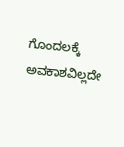ಗೊಂದಲಕ್ಕೆ ಅವಕಾಶವಿಲ್ಲದೇ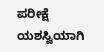ಪರೀಕ್ಷೆ ಯಶಸ್ವಿಯಾಗಿ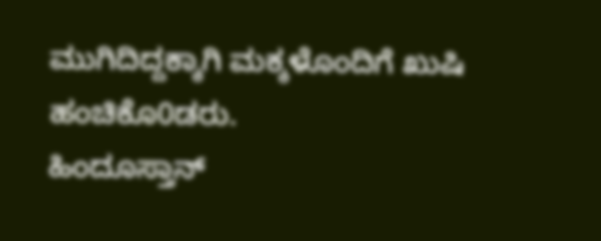ಮುಗಿದಿದ್ದಕ್ಕಾಗಿ ಮಕ್ಕಳೊಂದಿಗೆ ಖುಷಿ ಹಂಚಿಕೊ0ಡರು.
ಹಿಂದೂಸ್ತಾನ್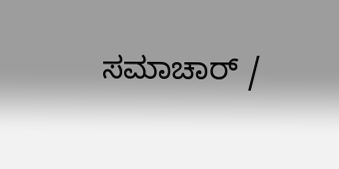ಸಮಾಚಾರ್ /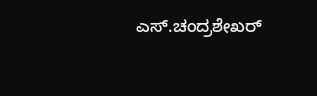ಎಸ್.ಚಂದ್ರಶೇಖರ್